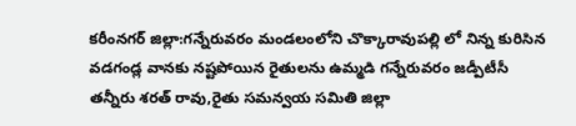కరీంనగర్ జిల్లా:గన్నేరువరం మండలంలోని చొక్కారావుపల్లి లో నిన్న కురిసిన వడగండ్ల వానకు నష్టపోయిన రైతులను ఉమ్మడి గన్నేరువరం జడ్పీటీసీ తన్నీరు శరత్ రావు,రైతు సమన్వయ సమితి జిల్లా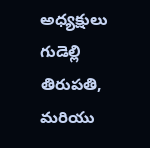అధ్యక్షులు గుడెల్లి తిరుపతి, మరియు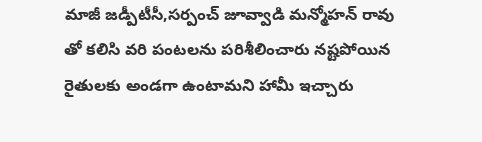మాజీ జడ్పీటీసీ,సర్పంచ్ జూవ్వాడి మన్మోహన్ రావు తో కలిసి వరి పంటలను పరిశీలించారు నష్టపోయిన రైతులకు అండగా ఉంటామని హామీ ఇచ్చారు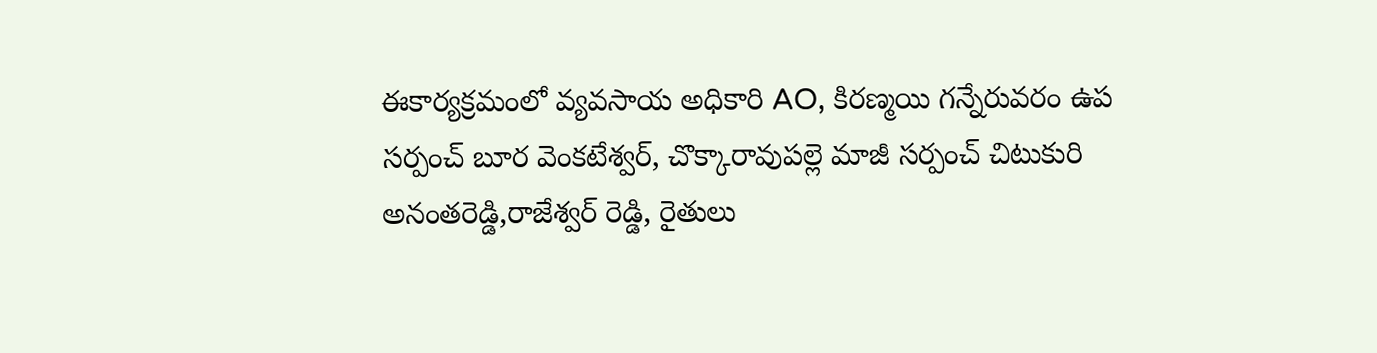ఈకార్యక్రమంలో వ్యవసాయ అధికారి AO, కిరణ్మయి గన్నేరువరం ఉప సర్పంచ్ బూర వెంకటేశ్వర్, చొక్కారావుపల్లె మాజీ సర్పంచ్ చిటుకురి అనంతరెడ్డి,రాజేశ్వర్ రెడ్డి, రైతులు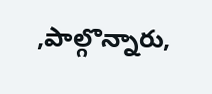,పాల్గొన్నారు,